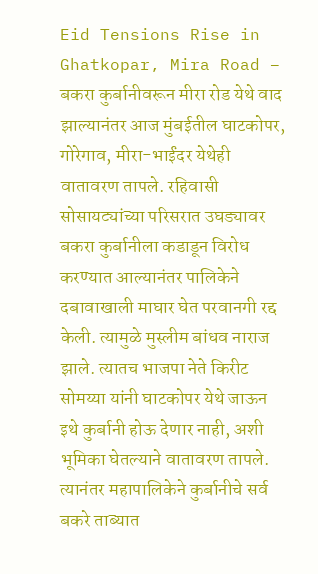Eid Tensions Rise in Ghatkopar, Mira Road – बकरा कुर्बानीवरून मीरा रोड येथे वाद झाल्यानंतर आज मुंबईतील घाटकोपर, गोरेगाव, मीरा-भाईंदर येथेही वातावरण तापले. रहिवासी सोसायट्यांच्या परिसरात उघड्यावर बकरा कुर्बानीला कडाडून विरोध करण्यात आल्यानंतर पालिकेने दबावाखाली माघार घेत परवानगी रद्द केली. त्यामुळे मुस्लीम बांधव नाराज झाले. त्यातच भाजपा नेते किरीट सोमय्या यांनी घाटकोपर येथे जाऊन इथे कुर्बानी होऊ देणार नाही, अशी भूमिका घेतल्याने वातावरण तापले. त्यानंतर महापालिकेने कुर्बानीचे सर्व बकरे ताब्यात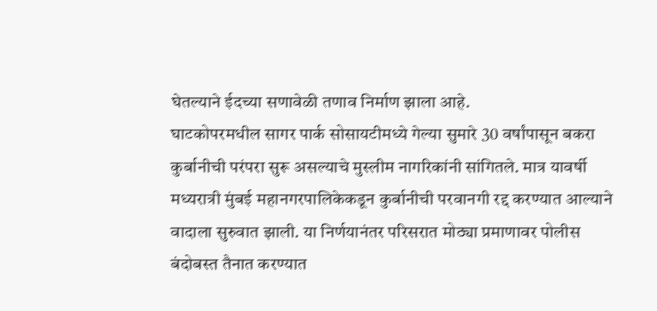घेतल्याने ईदच्या सणावेळी तणाव निर्माण झाला आहे.
घाटकोपरमधील सागर पार्क सोसायटीमध्ये गेल्या सुमारे 30 वर्षांपासून बकरा कुर्बानीची परंपरा सुरू असल्याचे मुस्लीम नागरिकांनी सांगितले. मात्र यावर्षी मध्यरात्री मुंबई महानगरपालिकेकडून कुर्बानीची परवानगी रद्द करण्यात आल्याने वादाला सुरुवात झाली. या निर्णयानंतर परिसरात मोठ्या प्रमाणावर पोलीस बंदोबस्त तैनात करण्यात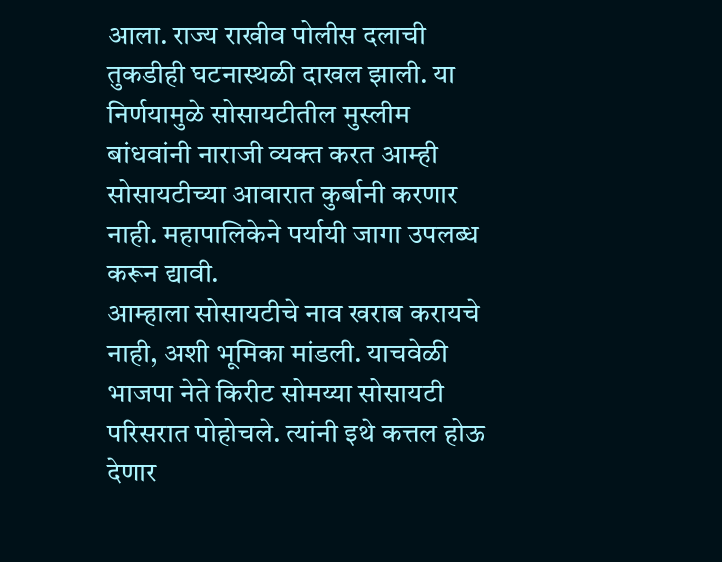आला. राज्य राखीव पोलीस दलाची तुकडीही घटनास्थळी दाखल झाली. या निर्णयामुळे सोसायटीतील मुस्लीम बांधवांनी नाराजी व्यक्त करत आम्ही सोसायटीच्या आवारात कुर्बानी करणार नाही. महापालिकेने पर्यायी जागा उपलब्ध करून द्यावी.
आम्हाला सोसायटीचे नाव खराब करायचे नाही, अशी भूमिका मांडली. याचवेळी भाजपा नेते किरीट सोमय्या सोसायटी परिसरात पोहोचले. त्यांनी इथे कत्तल होऊ देणार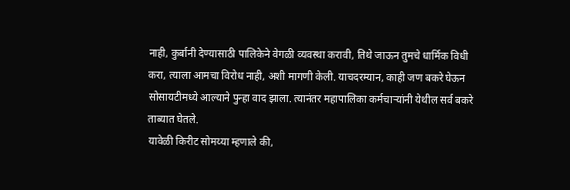नाही, कुर्बानी देण्यासाठी पालिकेने वेगळी व्यवस्था करावी, तिथे जाऊन तुमचे धार्मिक विधी करा, त्याला आमचा विरोध नाही, अशी मागणी केली. याचदरम्यान, काही जण बकरे घेऊन सोसायटीमध्ये आल्याने पुन्हा वाद झाला. त्यानंतर महापालिका कर्मचाऱ्यांनी येथील सर्व बकरे ताब्यात घेतले.
यावेळी किरीट सोमय्या म्हणाले की,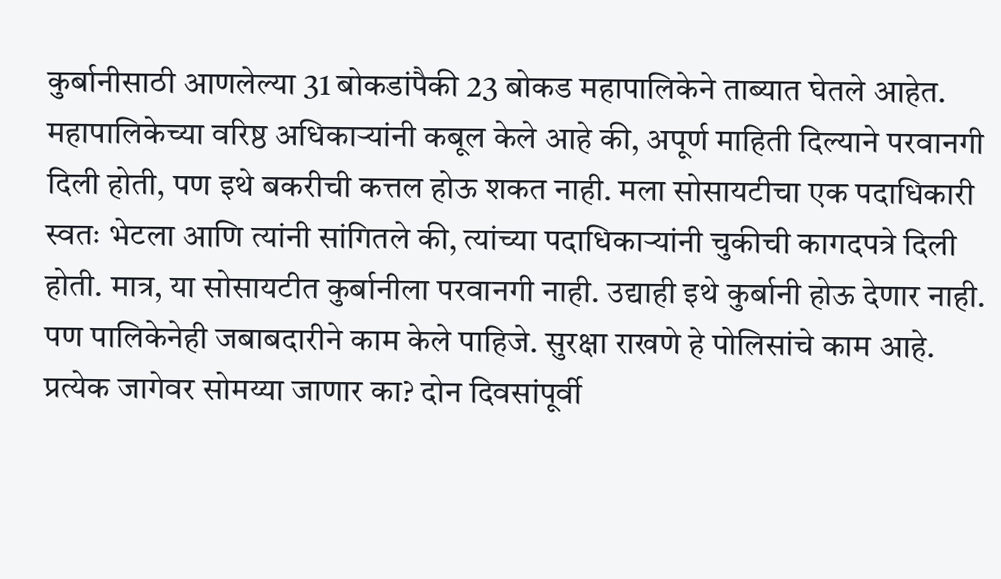कुर्बानीसाठी आणलेल्या 31 बोकडांपैकी 23 बोकड महापालिकेने ताब्यात घेतले आहेत. महापालिकेच्या वरिष्ठ अधिकाऱ्यांनी कबूल केले आहे की, अपूर्ण माहिती दिल्याने परवानगी दिली होती, पण इथे बकरीची कत्तल होऊ शकत नाही. मला सोसायटीचा एक पदाधिकारी स्वतः भेटला आणि त्यांनी सांगितले की, त्यांच्या पदाधिकाऱ्यांनी चुकीची कागदपत्रे दिली होती. मात्र, या सोसायटीत कुर्बानीला परवानगी नाही. उद्याही इथे कुर्बानी होऊ देणार नाही. पण पालिकेनेही जबाबदारीने काम केले पाहिजे. सुरक्षा राखणे हे पोलिसांचे काम आहे. प्रत्येक जागेवर सोमय्या जाणार का? दोन दिवसांपूर्वी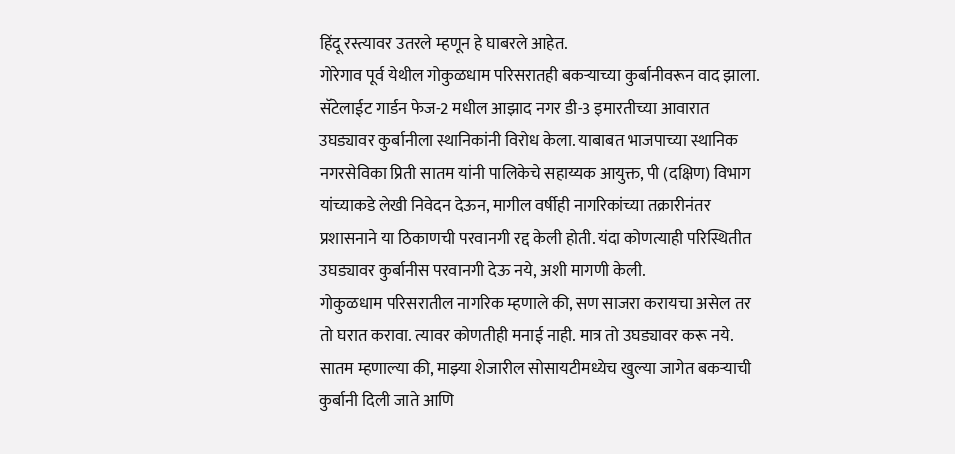हिंदू रस्त्यावर उतरले म्हणून हे घाबरले आहेत.
गोरेगाव पूर्व येथील गोकुळधाम परिसरातही बकऱ्याच्या कुर्बानीवरून वाद झाला. सॅटेलाईट गार्डन फेज-2 मधील आझाद नगर डी-3 इमारतीच्या आवारात उघड्यावर कुर्बानीला स्थानिकांनी विरोध केला. याबाबत भाजपाच्या स्थानिक नगरसेविका प्रिती सातम यांनी पालिकेचे सहाय्यक आयुक्त, पी (दक्षिण) विभाग यांच्याकडे लेखी निवेदन देऊन, मागील वर्षीही नागरिकांच्या तक्रारीनंतर प्रशासनाने या ठिकाणची परवानगी रद्द केली होती. यंदा कोणत्याही परिस्थितीत उघड्यावर कुर्बानीस परवानगी देऊ नये, अशी मागणी केली.
गोकुळधाम परिसरातील नागरिक म्हणाले की, सण साजरा करायचा असेल तर तो घरात करावा. त्यावर कोणतीही मनाई नाही. मात्र तो उघड्यावर करू नये. सातम म्हणाल्या की, माझ्या शेजारील सोसायटीमध्येच खुल्या जागेत बकऱ्याची कुर्बानी दिली जाते आणि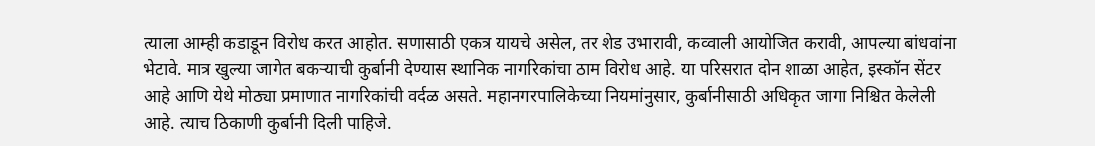त्याला आम्ही कडाडून विरोध करत आहोत. सणासाठी एकत्र यायचे असेल, तर शेड उभारावी, कव्वाली आयोजित करावी, आपल्या बांधवांना भेटावे. मात्र खुल्या जागेत बकऱ्याची कुर्बानी देण्यास स्थानिक नागरिकांचा ठाम विरोध आहे. या परिसरात दोन शाळा आहेत, इस्कॉन सेंटर आहे आणि येथे मोठ्या प्रमाणात नागरिकांची वर्दळ असते. महानगरपालिकेच्या नियमांनुसार, कुर्बानीसाठी अधिकृत जागा निश्चित केलेली आहे. त्याच ठिकाणी कुर्बानी दिली पाहिजे.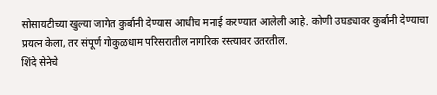सोसायटीच्या खुल्या जागेत कुर्बानी देण्यास आधीच मनाई करण्यात आलेली आहे. कोणी उघड्यावर कुर्बानी देण्याचा प्रयत्न केला, तर संपूर्ण गोकुळधाम परिसरातील नागरिक रस्त्यावर उतरतील.
शिंदे सेनेचे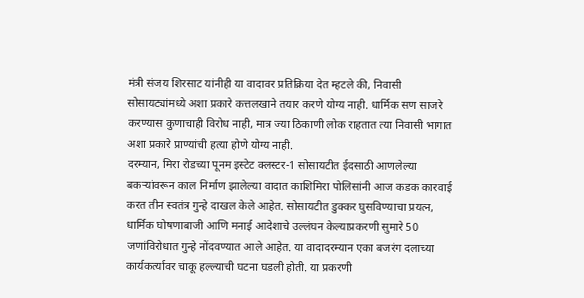मंत्री संजय शिरसाट यांनीही या वादावर प्रतिक्रिया देत म्हटले की, निवासी सोसायट्यांमध्ये अशा प्रकारे कत्तलखाने तयार करणे योग्य नाही. धार्मिक सण साजरे करण्यास कुणाचाही विरोध नाही, मात्र ज्या ठिकाणी लोक राहतात त्या निवासी भागात अशा प्रकारे प्राण्यांची हत्या होणे योग्य नाही.
दरम्यान, मिरा रोडच्या पूनम इस्टेट क्लस्टर-1 सोसायटीत ईदसाठी आणलेल्या बकऱ्यांवरून काल निर्माण झालेल्या वादात काशिमिरा पोलिसांनी आज कडक कारवाई करत तीन स्वतंत्र गुन्हे दाखल केले आहेत. सोसायटीत डुक्कर घुसविण्याचा प्रयत्न, धार्मिक घोषणाबाजी आणि मनाई आदेशाचे उल्लंघन केल्याप्रकरणी सुमारे 50 जणांविरोधात गुन्हे नोंदवण्यात आले आहेत. या वादादरम्यान एका बजरंग दलाच्या कार्यकर्त्यावर चाकू हल्ल्याची घटना घडली होती. या प्रकरणी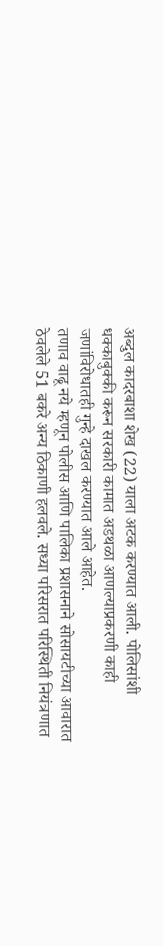अब्दुल कादरबाशा शेख (22) याला अटक करण्यात आली. पोलिसांशी धक्काबुक्की करून सरकारी कामात अडथळा आणल्याप्रकरणी काही जणांविरोधातही गुन्हे दाखल करण्यात आले आहेत.
तणाव वाढू नये म्हणून पोलीस आणि पालिका प्रशासनाने सोसायटीच्या आवारात ठेवलेले 51 बकरे अन्य ठिकाणी हलवले. सध्या परिसरात परिस्थिती नियंत्रणात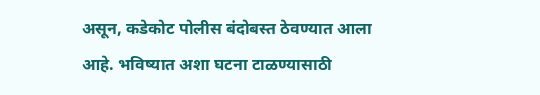असून, कडेकोट पोलीस बंदोबस्त ठेवण्यात आला आहे. भविष्यात अशा घटना टाळण्यासाठी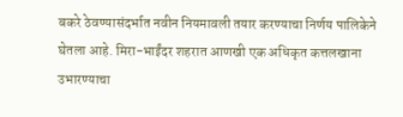बकरे ठेवण्यासंदर्भात नवीन नियमावली तयार करण्याचा निर्णय पालिकेने घेतला आहे. मिरा-भाईंदर शहरात आणखी एक अधिकृत कत्तलखाना उभारण्याचा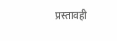प्रस्तावही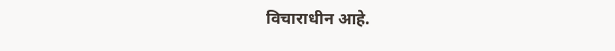विचाराधीन आहे.